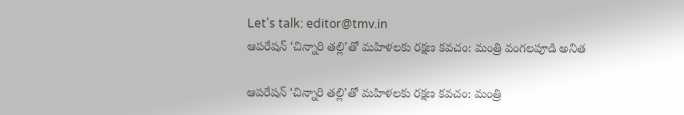Let's talk: editor@tmv.in
ఆపరేషన్‌ ‘చిన్నారి తల్లి’తో మహిళలకు రక్షణ కవచం: మంత్రి వంగలపూడి అనిత

ఆపరేషన్‌ ‘చిన్నారి తల్లి’తో మహిళలకు రక్షణ కవచం: మంత్రి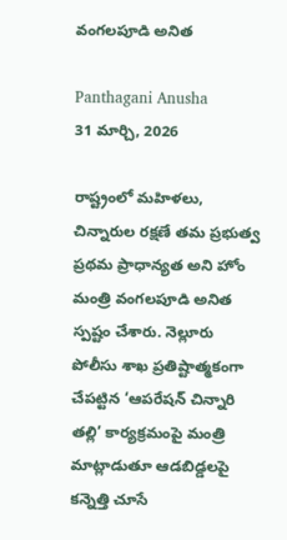వంగలపూడి అనిత

Panthagani Anusha
31 మార్చి, 2026

రాష్ట్రంలో మహిళలు, చిన్నారుల రక్షణే తమ ప్రభుత్వ ప్రథమ ప్రాధాన్యత అని హోం మంత్రి వంగలపూడి అనిత స్పష్టం చేశారు. నెల్లూరు పోలీసు శాఖ ప్రతిష్టాత్మకంగా చేపట్టిన ‘ఆపరేషన్ చిన్నారి తల్లి’ కార్యక్రమంపై మంత్రి మాట్లాడుతూ ఆడబిడ్డలపై కన్నెత్తి చూసే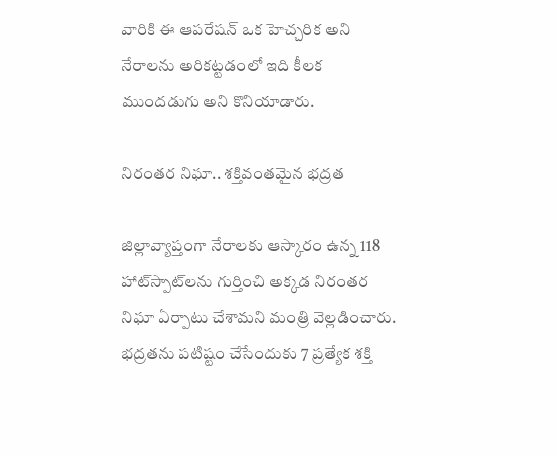వారికి ఈ ఆపరేషన్ ఒక హెచ్చరిక అని నేరాలను అరికట్టడంలో ఇది కీలక ముందడుగు అని కొనియాడారు.

నిరంతర నిఘా.. శక్తివంతమైన భద్రత

జిల్లావ్యాప్తంగా నేరాలకు ఆస్కారం ఉన్న 118 హాట్‌స్పాట్‌లను గుర్తించి అక్కడ నిరంతర నిఘా ఏర్పాటు చేశామని మంత్రి వెల్లడించారు. భద్రతను పటిష్టం చేసేందుకు 7 ప్రత్యేక శక్తి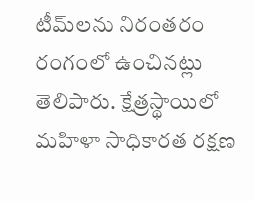టీమ్‌లను నిరంతరం రంగంలో ఉంచినట్లు తెలిపారు. క్షేత్రస్థాయిలో మహిళా సాధికారత రక్షణ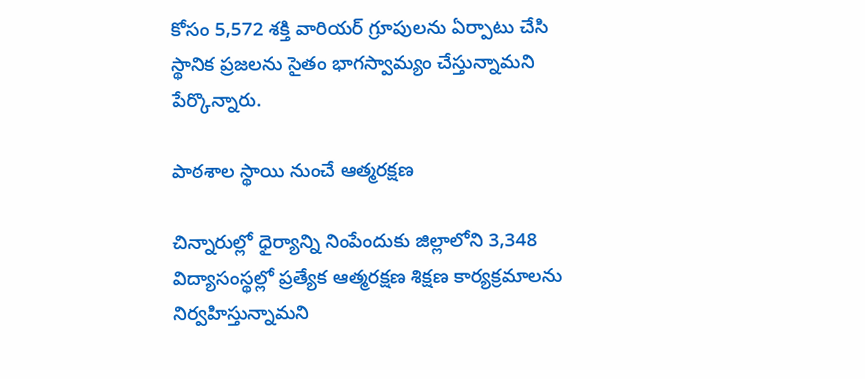కోసం 5,572 శక్తి వారియర్ గ్రూపులను ఏర్పాటు చేసి స్థానిక ప్రజలను సైతం భాగస్వామ్యం చేస్తున్నామని పేర్కొన్నారు.

పాఠశాల స్థాయి నుంచే ఆత్మరక్షణ

చిన్నారుల్లో ధైర్యాన్ని నింపేందుకు జిల్లాలోని 3,348 విద్యాసంస్థల్లో ప్రత్యేక ఆత్మరక్షణ శిక్షణ కార్యక్రమాలను నిర్వహిస్తున్నామని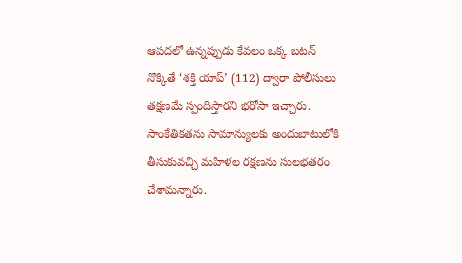ఆపదలో ఉన్నప్పుడు కేవలం ఒక్క బటన్ నొక్కితే ‘శక్తి యాప్’ (112) ద్వారా పోలీసులు తక్షణమే స్పందిస్తారని భరోసా ఇచ్చారు. సాంకేతికతను సామాన్యులకు అందుబాటులోకి తీసుకువచ్చి మహిళల రక్షణను సులభతరం చేశామన్నారు.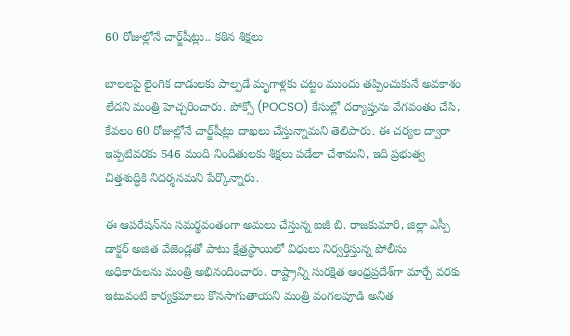60 రోజుల్లోనే చార్జ్‌షీట్లు.. కఠిన శిక్షలు

బాలలపై లైంగిక దాడులకు పాల్పడే మృగాళ్లకు చట్టం ముందు తప్పించుకునే అవకాశం లేదని మంత్రి హెచ్చరించారు. పోక్సో (POCSO) కేసుల్లో దర్యాప్తును వేగవంతం చేసి, కేవలం 60 రోజుల్లోనే చార్జ్‌షీట్లు దాఖలు చేస్తున్నామని తెలిపారు. ఈ చర్యల ద్వారా ఇప్పటివరకు 546 మంది నిందితులకు శిక్షలు పడేలా చేశామని, ఇది ప్రభుత్వ చిత్తశుద్ధికి నిదర్శనమని పేర్కొన్నారు.

ఈ ఆపరేషన్‌ను సమర్థవంతంగా అమలు చేస్తున్న ఐజీ బి. రాజకుమారి, జిల్లా ఎస్పీ డాక్టర్ అజిత వేజెండ్లతో పాటు క్షేత్రస్థాయిలో విధులు నిర్వర్తిస్తున్న పోలీసు అధికారులను మంత్రి అభినందించారు. రాష్ట్రాన్ని సురక్షిత ఆంధ్రప్రదేశ్‌గా మార్చే వరకు ఇటువంటి కార్యక్రమాలు కొనసాగుతాయని మంత్రి వంగలపూడి అనిత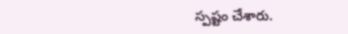స్పష్టం చేశారు.